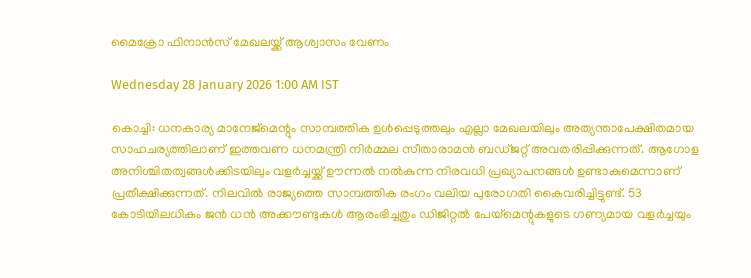മൈക്രോ ഫിനാൻസ് മേഖലയ്ക്ക് ആശ്വാസം വേണം

Wednesday 28 January 2026 1:00 AM IST

കൊച്ചി: ധനകാര്യ മാനേജ്‌മെന്റും സാമ്പത്തിക ഉൾപ്പെടുത്തലും എല്ലാ മേഖലയിലും അത്യന്താപേക്ഷിതമായ സാഹചര്യത്തിലാണ് ഇത്തവണ ധനമന്ത്രി നിർമ്മല സീതാരാമൻ ബഡ്‌ജറ്റ് അവതരിപ്പിക്കുന്നത്. ആഗോള അനിശ്ചിതത്വങ്ങൾക്കിടയിലും വളർച്ചയ്ക്ക് ഊന്നൽ നൽകുന്ന നിരവധി പ്രഖ്യാപനങ്ങൾ ഉണ്ടാകുമെന്നാണ് പ്രതീക്ഷിക്കുന്നത്. നിലവിൽ രാജ്യത്തെ സാമ്പത്തിക രംഗം വലിയ പുരോഗതി കൈവരിച്ചിട്ടുണ്ട്. 53 കോടിയിലധികം ജൻ ധൻ അക്കൗണ്ടുകൾ ആരംഭിച്ചതും ഡിജിറ്റൽ പേയ്‌മെന്റുകളുടെ ഗണ്യമായ വളർച്ചയും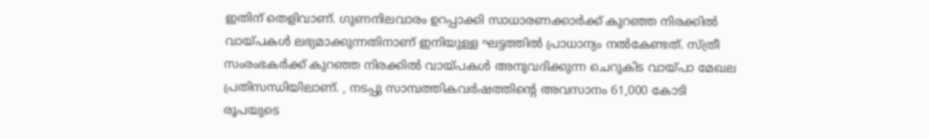ഇതിന് തെളിവാണ്. ഗുണനിലവാരം ഉറപ്പാക്കി സാധാരണക്കാർക്ക് കുറഞ്ഞ നിരക്കിൽ വായ്പകൾ ലഭ്യമാക്കുന്നതിനാണ് ഇനിയുള്ള ഘട്ടത്തിൽ പ്രാധാന്യം നൽകേണ്ടത്. സ്ത്രീ സംരംഭകർക്ക് കുറഞ്ഞ നിരക്കിൽ വായ്പകൾ അനുവദിക്കുന്ന ചെറുകിട വായ്പാ മേഖല പ്രതിസന്ധിയിലാണ്. , നടപ്പു സാമ്പത്തികവർഷത്തിന്റെ അവസാനം 61,000 കോടി രൂപയുടെ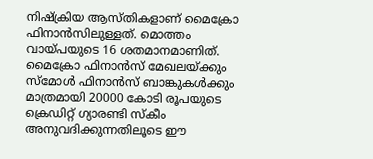നിഷ്‌ക്രിയ ആസ്തികളാണ് മൈക്രോ ഫിനാൻസിലുള്ളത്. മൊത്തം വായ്പയുടെ 16 ശതമാനമാണിത്. മൈക്രോ ഫിനാൻസ് മേഖലയ്ക്കും സ്‌മോൾ ഫിനാൻസ് ബാങ്കുകൾക്കും മാത്രമായി 20000 കോടി രൂപയുടെ ക്രെഡിറ്റ് ഗ്യാരണ്ടി സ്‌കീം അനുവദിക്കുന്നതിലൂടെ ഈ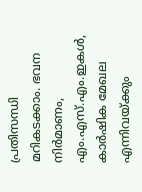പ്രതിസന്ധി മറികടക്കാം. ഭവന നിർമാണം, എം.എസ്.എം.ഇകൾ, കാർഷിക മേഖല എന്നിവയ്ക്കും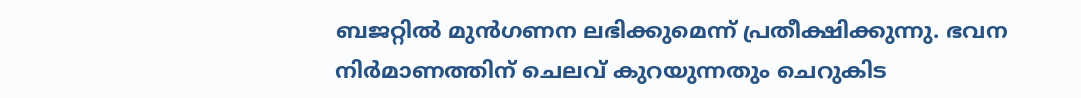ബജറ്റിൽ മുൻഗണന ലഭിക്കുമെന്ന് പ്രതീക്ഷിക്കുന്നു. ഭവന നിർമാണത്തിന് ചെലവ് കുറയുന്നതും ചെറുകിട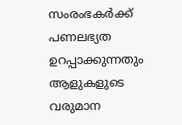സംരംഭകർക്ക് പണലഭ്യത ഉറപ്പാക്കുന്നതും ആളുകളുടെ വരുമാന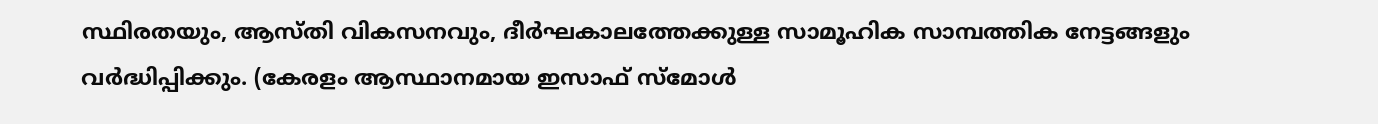സ്ഥിരതയും, ആസ്തി വികസനവും, ദീർഘകാലത്തേക്കുള്ള സാമൂഹിക സാമ്പത്തിക നേട്ടങ്ങളും വർദ്ധിപ്പിക്കും. (കേരളം ആസ്ഥാനമായ ഇസാഫ് സ്‌മോൾ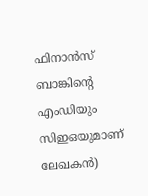ഫിനാൻസ് ബാങ്കിന്റെ എംഡിയും സിഇഒയുമാണ് ലേഖകൻ)